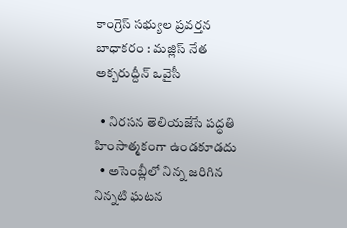కాంగ్రెస్ సభ్యుల ప్రవర్తన బాధాకరం : మజ్లిస్ నేత అక్బరుద్దీన్ ఒవైసీ

  • నిరసన తెలియజేసే పద్ధతి హింసాత్మకంగా ఉండకూడదు
  • అసెంబ్లీలో నిన్న జరిగిన నిన్నటి ఘటన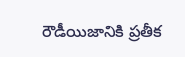రౌడీయిజానికి ప్రతీక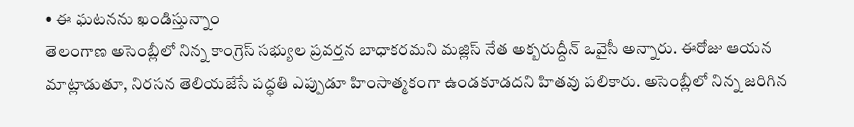• ఈ ఘటనను ఖండిస్తున్నాం
తెలంగాణ అసెంబ్లీలో నిన్న కాంగ్రెస్ సభ్యుల ప్రవర్తన బాధాకరమని మజ్లిస్ నేత అక్బరుద్దీన్ ఒవైసీ అన్నారు. ఈరోజు ఆయన మాట్లాడుతూ, నిరసన తెలియజేసే పద్ధతి ఎప్పుడూ హింసాత్మకంగా ఉండకూడదని హితవు పలికారు. అసెంబ్లీలో నిన్న జరిగిన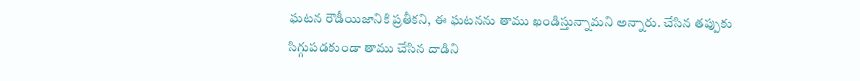ఘటన రౌడీయిజానికి ప్రతీకని, ఈ ఘటనను తాము ఖండిస్తున్నామని అన్నారు. చేసిన తప్పుకు సిగ్గుపడకుండా తాము చేసిన దాడిని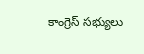కాంగ్రెస్ సభ్యులు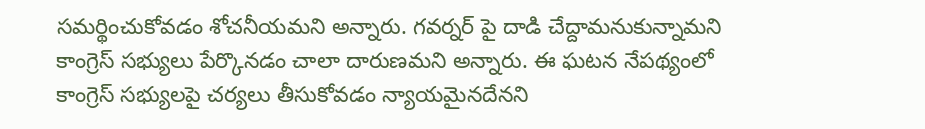సమర్థించుకోవడం శోచనీయమని అన్నారు. గవర్నర్ పై దాడి చేద్దామనుకున్నామని కాంగ్రెస్ సభ్యులు పేర్కొనడం చాలా దారుణమని అన్నారు. ఈ ఘటన నేపథ్యంలో కాంగ్రెస్ సభ్యులపై చర్యలు తీసుకోవడం న్యాయమైనదేనని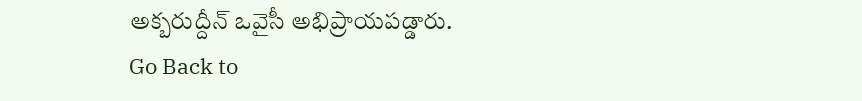అక్బరుద్దీన్ ఒవైసీ అభిప్రాయపడ్డారు.
Go Back to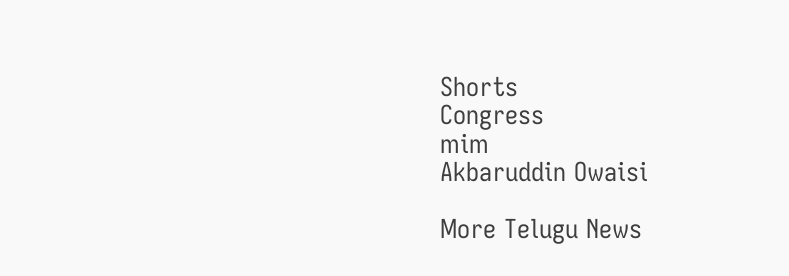Shorts
Congress
mim
Akbaruddin Owaisi

More Telugu News